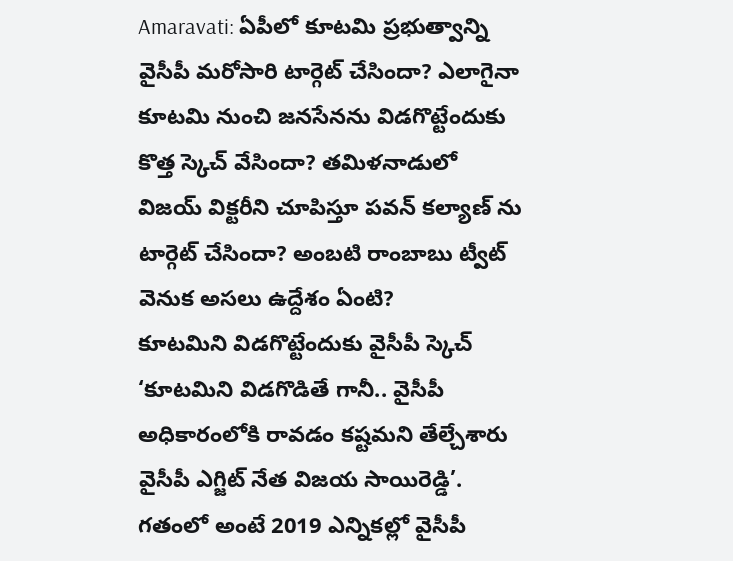Amaravati: ఏపీలో కూటమి ప్రభుత్వాన్ని వైసీపీ మరోసారి టార్గెట్ చేసిందా? ఎలాగైనా కూటమి నుంచి జనసేనను విడగొట్టేందుకు కొత్త స్కెచ్ వేసిందా? తమిళనాడులో విజయ్ విక్టరీని చూపిస్తూ పవన్ కల్యాణ్ ను టార్గెట్ చేసిందా? అంబటి రాంబాబు ట్వీట్ వెనుక అసలు ఉద్దేశం ఏంటి?
కూటమిని విడగొట్టేందుకు వైసీపీ స్కెచ్
‘కూటమిని విడగొడితే గానీ.. వైసీపీ అధికారంలోకి రావడం కష్టమని తేల్చేశారు వైసీపీ ఎగ్జిట్ నేత విజయ సాయిరెడ్డి’. గతంలో అంటే 2019 ఎన్నికల్లో వైసీపీ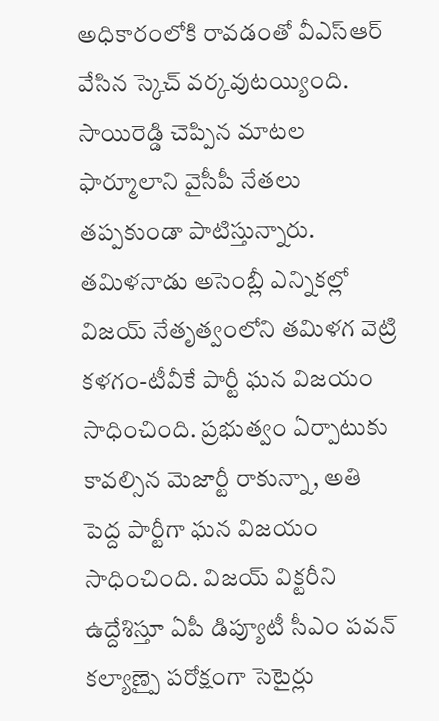అధికారంలోకి రావడంతో వీఎస్ఆర్ వేసిన స్కెచ్ వర్కవుటయ్యింది. సాయిరెడ్డి చెప్పిన మాటల ఫార్మూలాని వైసీపీ నేతలు తప్పకుండా పాటిస్తున్నారు.
తమిళనాడు అసెంబ్లీ ఎన్నికల్లో విజయ్ నేతృత్వంలోని తమిళగ వెట్రి కళగం-టీవీకే పార్టీ ఘన విజయం సాధించింది. ప్రభుత్వం ఏర్పాటుకు కావల్సిన మెజార్టీ రాకున్నా, అతి పెద్ద పార్టీగా ఘన విజయం సాధించింది. విజయ్ విక్టరీని ఉద్దేశిస్తూ ఏపీ డిప్యూటీ సీఎం పవన్ కల్యాణ్పై పరోక్షంగా సెటైర్లు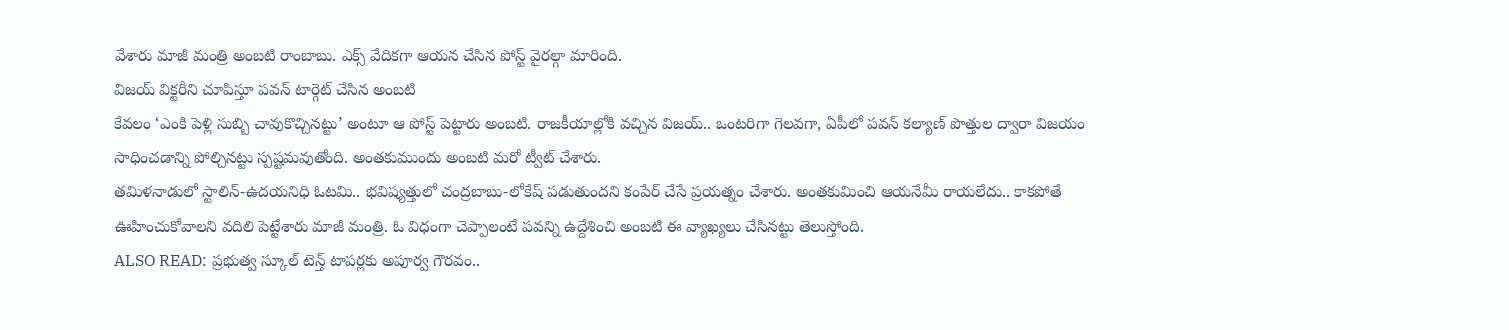వేశారు మాజీ మంత్రి అంబటి రాంబాబు. ఎక్స్ వేదికగా ఆయన చేసిన పోస్ట్ వైరల్గా మారింది.
విజయ్ విక్టరీని చూపిస్తూ పవన్ టార్గెట్ చేసిన అంబటి
కేవలం ‘ఎంకి పెళ్లి సుబ్బి చావుకొచ్చినట్టు’ అంటూ ఆ పోస్ట్ పెట్టారు అంబటి. రాజకీయాల్లోకి వచ్చిన విజయ్.. ఒంటరిగా గెలవగా, ఏపీలో పవన్ కల్యాణ్ పొత్తుల ద్వారా విజయం సాధించడాన్ని పోల్చినట్టు స్పష్టమవుతోంది. అంతకుముందు అంబటి మరో ట్వీట్ చేశారు.
తమిళనాడులో స్టాలిన్-ఉదయనిధి ఓటమి.. భవిష్యత్తులో చంద్రబాబు-లోకేష్ పడుతుందని కంపేర్ చేసే ప్రయత్నం చేశారు. అంతకుమించి ఆయనేమీ రాయలేదు.. కాకపోతే ఊహించుకోవాలని వదిలి పెట్టేశారు మాజీ మంత్రి. ఓ విధంగా చెప్పాలంటే పవన్ని ఉద్దేశించి అంబటి ఈ వ్యాఖ్యలు చేసినట్టు తెలుస్తోంది.
ALSO READ: ప్రభుత్వ స్కూల్ టెన్త్ టాపర్లకు అపూర్వ గౌరవం..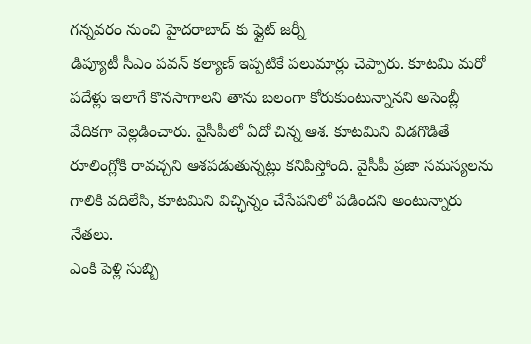గన్నవరం నుంచి హైదరాబాద్ కు ఫ్లైట్ జర్నీ
డిప్యూటీ సీఎం పవన్ కల్యాణ్ ఇప్పటికే పలుమార్లు చెప్పారు. కూటమి మరో పదేళ్లు ఇలాగే కొనసాగాలని తాను బలంగా కోరుకుంటున్నానని అసెంబ్లీ వేదికగా వెల్లడించారు. వైసీపీలో ఏదో చిన్న ఆశ. కూటమిని విడగొడితే రూలింగ్లోకి రావచ్చని ఆశపడుతున్నట్లు కనిపిస్తోంది. వైసీపీ ప్రజా సమస్యలను గాలికి వదిలేసి, కూటమిని విచ్ఛిన్నం చేసేపనిలో పడిందని అంటున్నారు నేతలు.
ఎంకి పెళ్లి సుబ్బి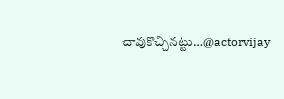చావుకొచ్చినట్టు…@actorvijay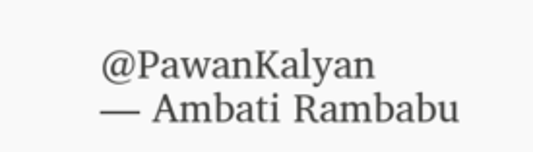@PawanKalyan
— Ambati Rambabu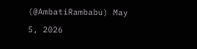(@AmbatiRambabu) May 5, 2026